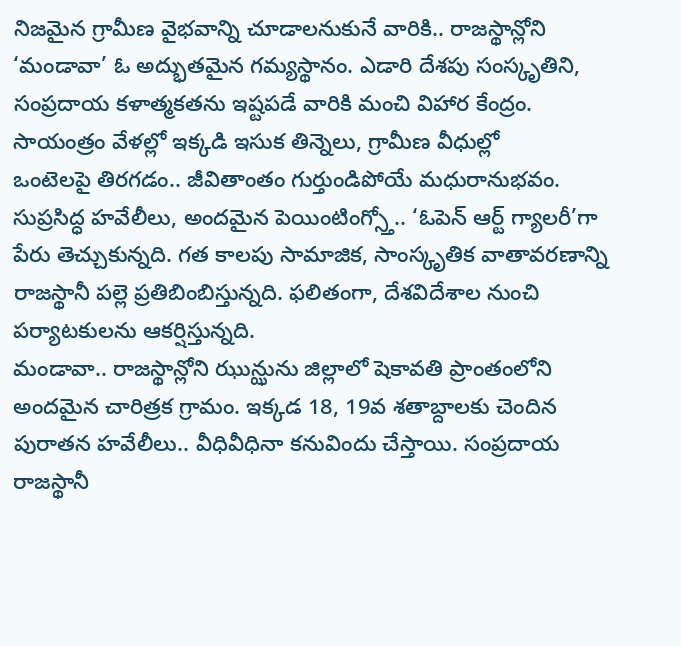నిజమైన గ్రామీణ వైభవాన్ని చూడాలనుకునే వారికి.. రాజస్థాన్లోని ‘మండావా’ ఓ అద్భుతమైన గమ్యస్థానం. ఎడారి దేశపు సంస్కృతిని, సంప్రదాయ కళాత్మకతను ఇష్టపడే వారికి మంచి విహార కేంద్రం. సాయంత్రం వేళల్లో ఇక్కడి ఇసుక తిన్నెలు, గ్రామీణ వీధుల్లో
ఒంటెలపై తిరగడం.. జీవితాంతం గుర్తుండిపోయే మధురానుభవం. సుప్రసిద్ధ హవేలీలు, అందమైన పెయింటింగ్స్తో.. ‘ఓపెన్ ఆర్ట్ గ్యాలరీ’గా పేరు తెచ్చుకున్నది. గత కాలపు సామాజిక, సాంస్కృతిక వాతావరణాన్ని రాజస్థానీ పల్లె ప్రతిబింబిస్తున్నది. ఫలితంగా, దేశవిదేశాల నుంచి పర్యాటకులను ఆకర్షిస్తున్నది.
మండావా.. రాజస్థాన్లోని ఝున్ఝును జిల్లాలో షెకావతి ప్రాంతంలోని అందమైన చారిత్రక గ్రామం. ఇక్కడ 18, 19వ శతాబ్దాలకు చెందిన పురాతన హవేలీలు.. వీధివీధినా కనువిందు చేస్తాయి. సంప్రదాయ రాజస్థానీ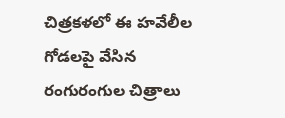చిత్రకళలో ఈ హవేలీల గోడలపై వేసిన రంగురంగుల చిత్రాలు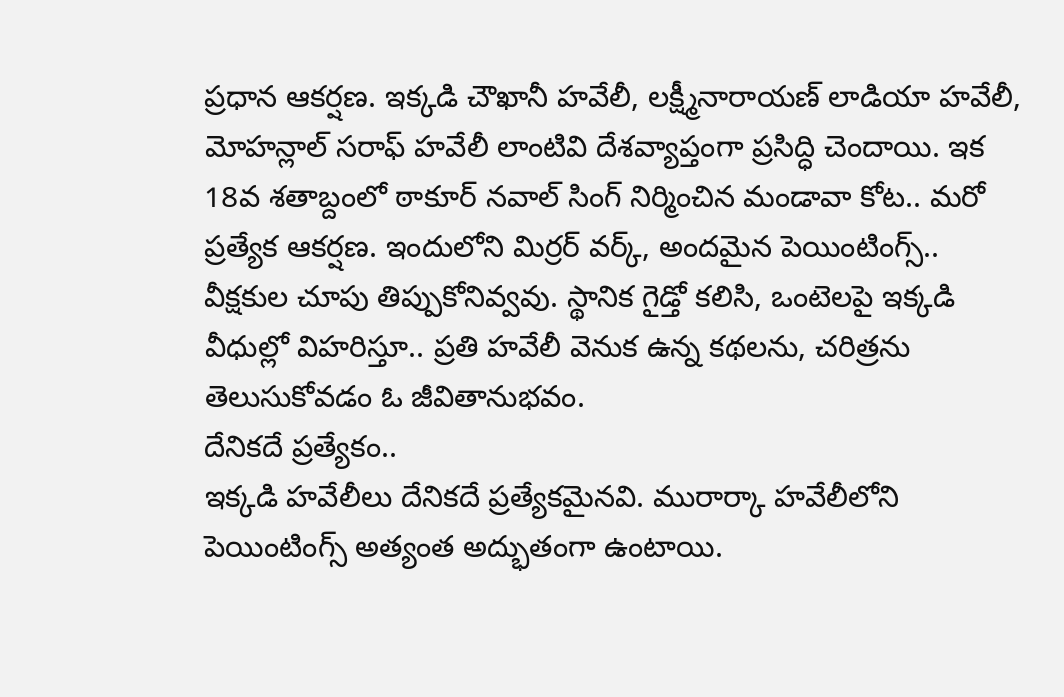ప్రధాన ఆకర్షణ. ఇక్కడి చౌఖానీ హవేలీ, లక్ష్మీనారాయణ్ లాడియా హవేలీ, మోహన్లాల్ సరాఫ్ హవేలీ లాంటివి దేశవ్యాప్తంగా ప్రసిద్ధి చెందాయి. ఇక 18వ శతాబ్దంలో ఠాకూర్ నవాల్ సింగ్ నిర్మించిన మండావా కోట.. మరో ప్రత్యేక ఆకర్షణ. ఇందులోని మిర్రర్ వర్క్, అందమైన పెయింటింగ్స్.. వీక్షకుల చూపు తిప్పుకోనివ్వవు. స్థానిక గైడ్తో కలిసి, ఒంటెలపై ఇక్కడి వీధుల్లో విహరిస్తూ.. ప్రతి హవేలీ వెనుక ఉన్న కథలను, చరిత్రను తెలుసుకోవడం ఓ జీవితానుభవం.
దేనికదే ప్రత్యేకం..
ఇక్కడి హవేలీలు దేనికదే ప్రత్యేకమైనవి. మురార్కా హవేలీలోని పెయింటింగ్స్ అత్యంత అద్భుతంగా ఉంటాయి.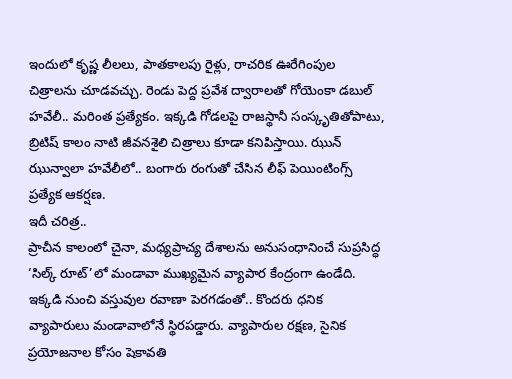ఇందులో కృష్ణ లీలలు, పాతకాలపు రైళ్లు, రాచరిక ఊరేగింపుల చిత్రాలను చూడవచ్చు. రెండు పెద్ద ప్రవేశ ద్వారాలతో గోయెంకా డబుల్ హవేలీ.. మరింత ప్రత్యేకం. ఇక్కడి గోడలపై రాజస్థానీ సంస్కృతితోపాటు, బ్రిటిష్ కాలం నాటి జీవనశైలి చిత్రాలు కూడా కనిపిస్తాయి. ఝున్ ఝున్వాలా హవేలీలో.. బంగారు రంగుతో చేసిన లీఫ్ పెయింటింగ్స్ ప్రత్యేక ఆకర్షణ.
ఇదీ చరిత్ర..
ప్రాచీన కాలంలో చైనా, మధ్యప్రాచ్య దేశాలను అనుసంధానించే సుప్రసిద్ధ ‘సిల్క్ రూట్’లో మండావా ముఖ్యమైన వ్యాపార కేంద్రంగా ఉండేది. ఇక్కడి నుంచి వస్తువుల రవాణా పెరగడంతో.. కొందరు ధనిక వ్యాపారులు మండావాలోనే స్థిరపడ్డారు. వ్యాపారుల రక్షణ, సైనిక ప్రయోజనాల కోసం షెకావతి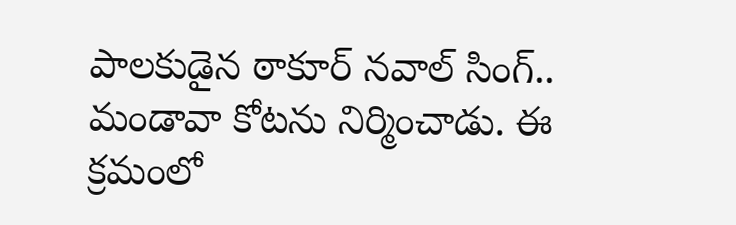పాలకుడైన ఠాకూర్ నవాల్ సింగ్.. మండావా కోటను నిర్మించాడు. ఈ క్రమంలో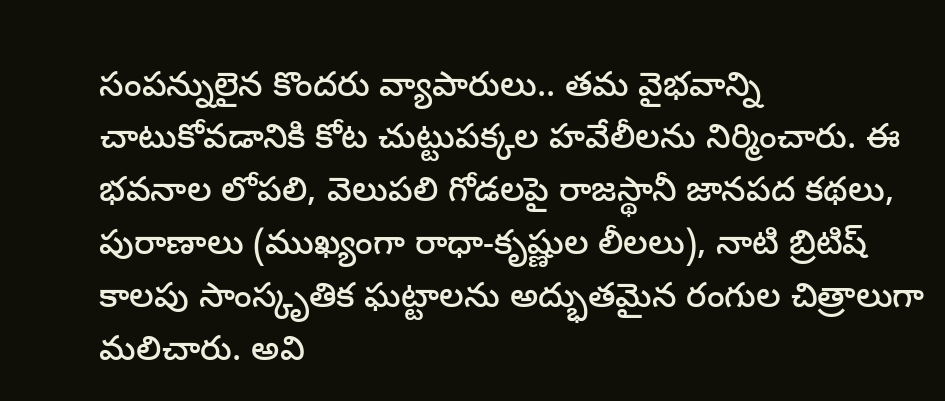సంపన్నులైన కొందరు వ్యాపారులు.. తమ వైభవాన్ని చాటుకోవడానికి కోట చుట్టుపక్కల హవేలీలను నిర్మించారు. ఈ భవనాల లోపలి, వెలుపలి గోడలపై రాజస్థానీ జానపద కథలు, పురాణాలు (ముఖ్యంగా రాధా-కృష్ణుల లీలలు), నాటి బ్రిటిష్ కాలపు సాంస్కృతిక ఘట్టాలను అద్భుతమైన రంగుల చిత్రాలుగా మలిచారు. అవి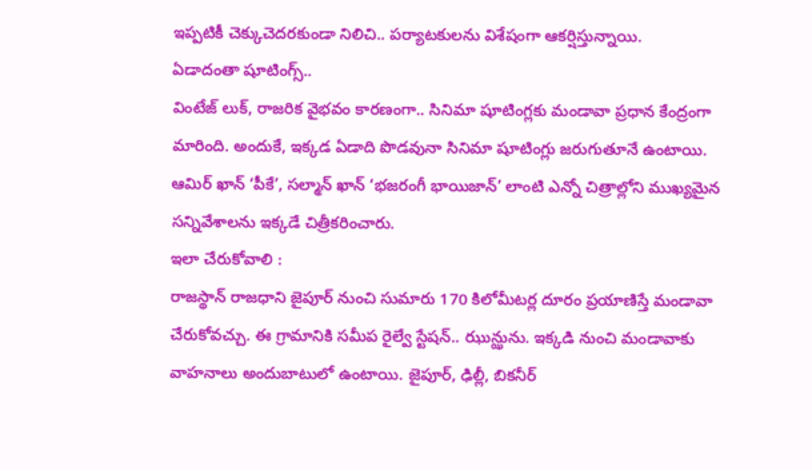ఇప్పటికీ చెక్కుచెదరకుండా నిలిచి.. పర్యాటకులను విశేషంగా ఆకర్షిస్తున్నాయి.
ఏడాదంతా షూటింగ్స్..
వింటేజ్ లుక్, రాజరిక వైభవం కారణంగా.. సినిమా షూటింగ్లకు మండావా ప్రధాన కేంద్రంగా మారింది. అందుకే, ఇక్కడ ఏడాది పొడవునా సినిమా షూటింగ్లు జరుగుతూనే ఉంటాయి. ఆమిర్ ఖాన్ ‘పీకే’, సల్మాన్ ఖాన్ ‘భజరంగీ భాయిజాన్’ లాంటి ఎన్నో చిత్రాల్లోని ముఖ్యమైన సన్నివేశాలను ఇక్కడే చిత్రీకరించారు.
ఇలా చేరుకోవాలి :
రాజస్థాన్ రాజధాని జైపూర్ నుంచి సుమారు 170 కిలోమీటర్ల దూరం ప్రయాణిస్తే మండావా చేరుకోవచ్చు. ఈ గ్రామానికి సమీప రైల్వే స్టేషన్.. ఝున్ఝును. ఇక్కడి నుంచి మండావాకు వాహనాలు అందుబాటులో ఉంటాయి. జైపూర్, ఢిల్లీ, బికనీర్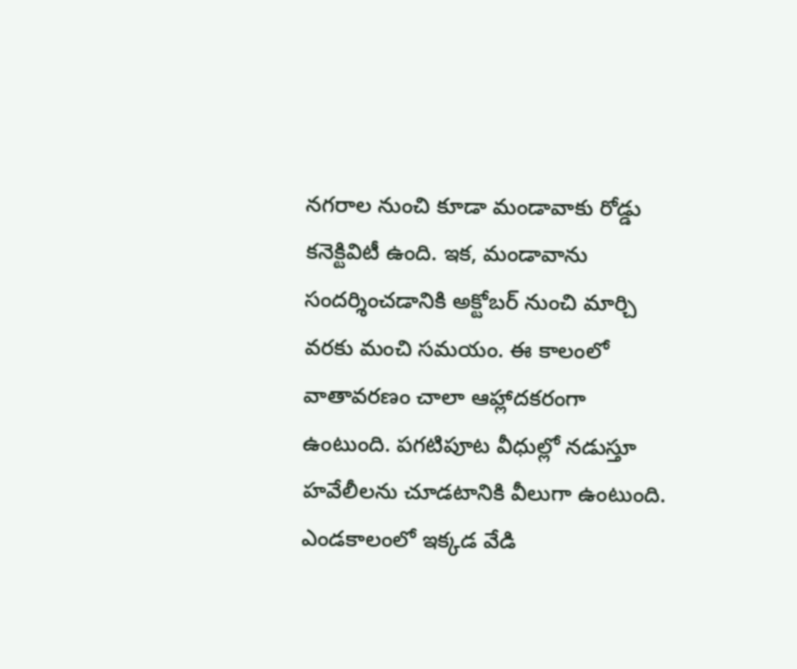నగరాల నుంచి కూడా మండావాకు రోడ్డు కనెక్టివిటీ ఉంది. ఇక, మండావాను సందర్శించడానికి అక్టోబర్ నుంచి మార్చి వరకు మంచి సమయం. ఈ కాలంలో వాతావరణం చాలా ఆహ్లాదకరంగా ఉంటుంది. పగటిపూట వీధుల్లో నడుస్తూ హవేలీలను చూడటానికి వీలుగా ఉంటుంది. ఎండకాలంలో ఇక్కడ వేడి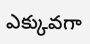ఎక్కువగా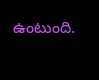ఉంటుంది.